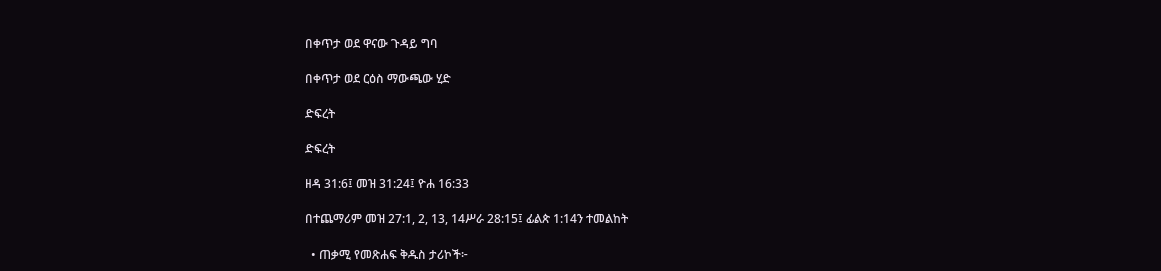በቀጥታ ወደ ዋናው ጉዳይ ግባ

በቀጥታ ወደ ርዕስ ማውጫው ሂድ

ድፍረት

ድፍረት

ዘዳ 31:6፤ መዝ 31:24፤ ዮሐ 16:33

በተጨማሪም መዝ 27:1, 2, 13, 14ሥራ 28:15፤ ፊልጵ 1:14ን ተመልከት

  • ጠቃሚ የመጽሐፍ ቅዱስ ታሪኮች፦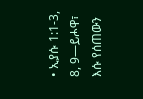• ኢያሱ 1:1-3, 8, 9—ይሖዋ፣ እሱ የሰጠውን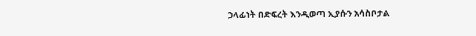ኃላፊነት በድፍረት እንዲወጣ ኢያሱን አሳስቦታል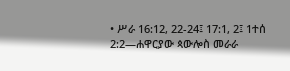• ሥራ 16:12, 22-24፤ 17:1, 2፤ 1ተሰ 2:2—ሐዋርያው ጳውሎስ መራራ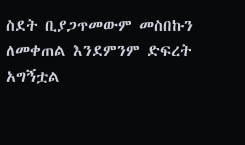ስደት ቢያጋጥመውም መስበኩን ለመቀጠል እንደምንም ድፍረት አግኝቷል